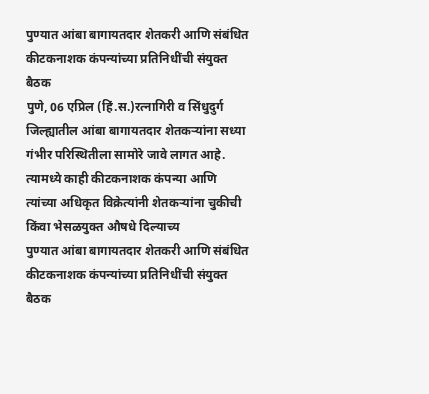पुण्यात आंबा बागायतदार शेतकरी आणि संबंधित कीटकनाशक कंपन्यांच्या प्रतिनिधींची संयुक्त बैठक
पुणे, 06 एप्रिल (हिं.स.)रत्नागिरी व सिंधुदुर्ग जिल्ह्यातील आंबा बागायतदार शेतकऱ्यांना सध्या गंभीर परिस्थितीला सामोरे जावे लागत आहे. त्यामध्ये काही कीटकनाशक कंपन्या आणि त्यांच्या अधिकृत विक्रेत्यांनी शेतकऱ्यांना चुकीची किंवा भेसळयुक्त औषधे दिल्याच्य
पुण्यात आंबा बागायतदार शेतकरी आणि संबंधित कीटकनाशक कंपन्यांच्या प्रतिनिधींची संयुक्त बैठक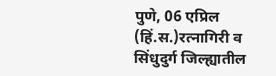पुणे, 06 एप्रिल (हिं.स.)रत्नागिरी व सिंधुदुर्ग जिल्ह्यातील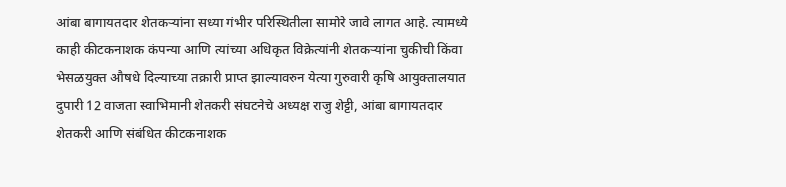आंबा बागायतदार शेतकऱ्यांना सध्या गंभीर परिस्थितीला सामोरे जावे लागत आहे. त्यामध्ये काही कीटकनाशक कंपन्या आणि त्यांच्या अधिकृत विक्रेत्यांनी शेतकऱ्यांना चुकीची किंवा भेसळयुक्त औषधे दिल्याच्या तक्रारी प्राप्त झाल्यावरुन येत्या गुरुवारी कृषि आयुक्तालयात दुपारी 12 वाजता स्वाभिमानी शेतकरी संघटनेचे अध्यक्ष राजु शेट्टी, आंबा बागायतदार शेतकरी आणि संबंधित कीटकनाशक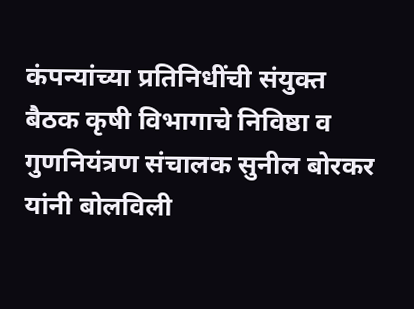कंपन्यांच्या प्रतिनिधींची संयुक्त बैठक कृषी विभागाचे निविष्ठा व गुणनियंत्रण संचालक सुनील बोरकर यांनी बोलविली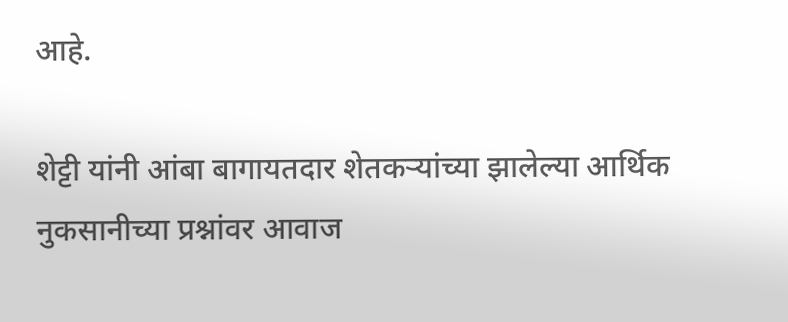आहे.

शेट्टी यांनी आंबा बागायतदार शेतकऱ्यांच्या झालेल्या आर्थिक नुकसानीच्या प्रश्नांवर आवाज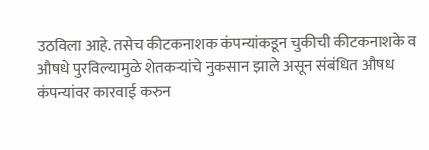उठविला आहे. तसेच कीटकनाशक कंपन्यांकडून चुकीची कीटकनाशके व औषधे पुरविल्यामुळे शेतकऱ्यांचे नुकसान झाले असून संबंधित औषध कंपन्यांवर कारवाई करुन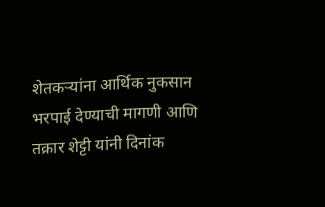शेतकऱ्यांना आर्थिक नुकसान भरपाई देण्याची मागणी आणि तक्रार शेट्टी यांनी दिनांक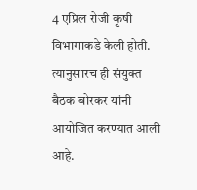4 एप्रिल रोजी कृषी विभागाकडे केली होती. त्यानुसारच ही संयुक्त बैठक बोरकर यांनी आयोजित करण्यात आली आहे.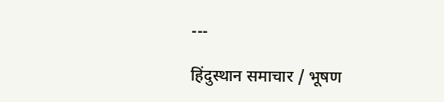---

हिंदुस्थान समाचार / भूषण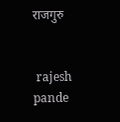राजगुरु


 rajesh pande